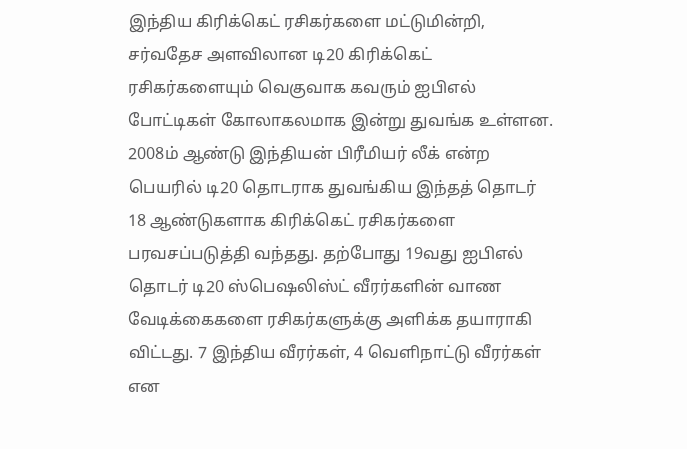இந்திய கிரிக்கெட் ரசிகர்களை மட்டுமின்றி, சர்வதேச அளவிலான டி20 கிரிக்கெட் ரசிகர்களையும் வெகுவாக கவரும் ஐபிஎல் போட்டிகள் கோலாகலமாக இன்று துவங்க உள்ளன. 2008ம் ஆண்டு இந்தியன் பிரீமியர் லீக் என்ற பெயரில் டி20 தொடராக துவங்கிய இந்தத் தொடர் 18 ஆண்டுகளாக கிரிக்கெட் ரசிகர்களை பரவசப்படுத்தி வந்தது. தற்போது 19வது ஐபிஎல் தொடர் டி20 ஸ்பெஷலிஸ்ட் வீரர்களின் வாண வேடிக்கைகளை ரசிகர்களுக்கு அளிக்க தயாராகி விட்டது. 7 இந்திய வீரர்கள், 4 வெளிநாட்டு வீரர்கள் என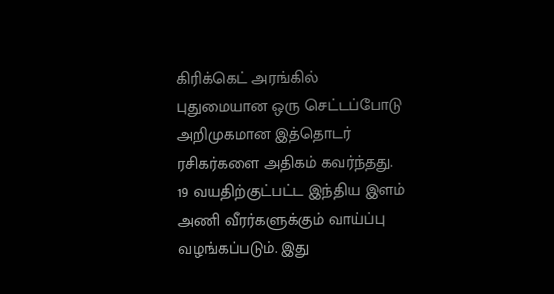கிரிக்கெட் அரங்கில் புதுமையான ஒரு செட்டப்போடு அறிமுகமான இத்தொடர் ரசிகர்களை அதிகம் கவர்ந்தது.
19 வயதிற்குட்பட்ட இந்திய இளம் அணி வீரர்களுக்கும் வாய்ப்பு வழங்கப்படும். இது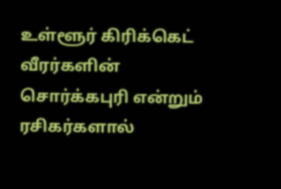உள்ளூர் கிரிக்கெட் வீரர்களின் சொர்க்கபுரி என்றும் ரசிகர்களால்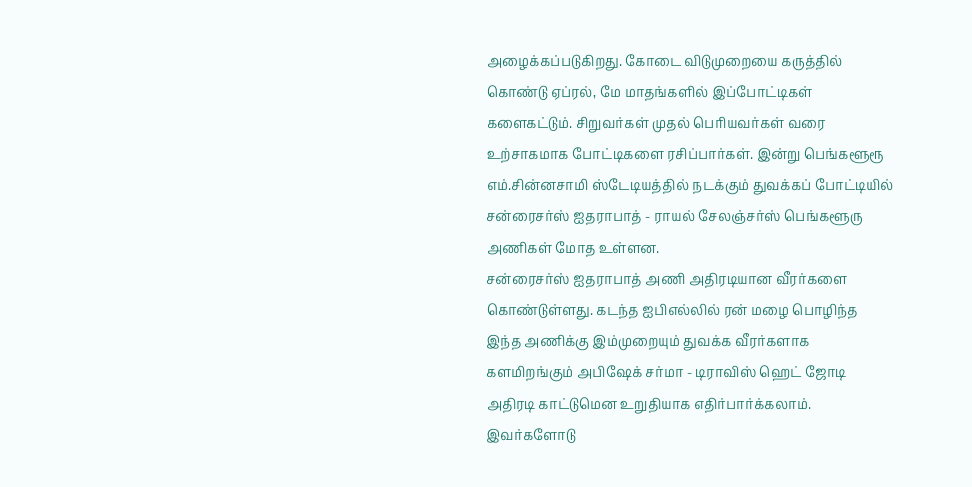அழைக்கப்படுகிறது. கோடை விடுமுறையை கருத்தில் கொண்டு ஏப்ரல், மே மாதங்களில் இப்போட்டிகள் களைகட்டும். சிறுவர்கள் முதல் பெரியவர்கள் வரை உற்சாகமாக போட்டிகளை ரசிப்பார்கள். இன்று பெங்களூரூ எம்.சின்னசாமி ஸ்டேடியத்தில் நடக்கும் துவக்கப் போட்டியில் சன்ரைசர்ஸ் ஐதராபாத் - ராயல் சேலஞ்சர்ஸ் பெங்களூரு அணிகள் மோத உள்ளன.
சன்ரைசர்ஸ் ஐதராபாத் அணி அதிரடியான வீரர்களை கொண்டுள்ளது. கடந்த ஐபிஎல்லில் ரன் மழை பொழிந்த இந்த அணிக்கு இம்முறையும் துவக்க வீரர்களாக களமிறங்கும் அபிஷேக் சர்மா - டிராவிஸ் ஹெட் ஜோடி அதிரடி காட்டுமென உறுதியாக எதிர்பார்க்கலாம். இவர்களோடு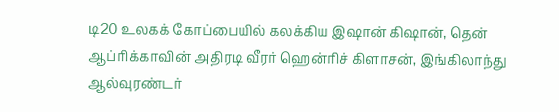டி20 உலகக் கோப்பையில் கலக்கிய இஷான் கிஷான், தென் ஆப்ரிக்காவின் அதிரடி வீரர் ஹென்ரிச் கிளாசன், இங்கிலாந்து ஆல்வுரண்டர்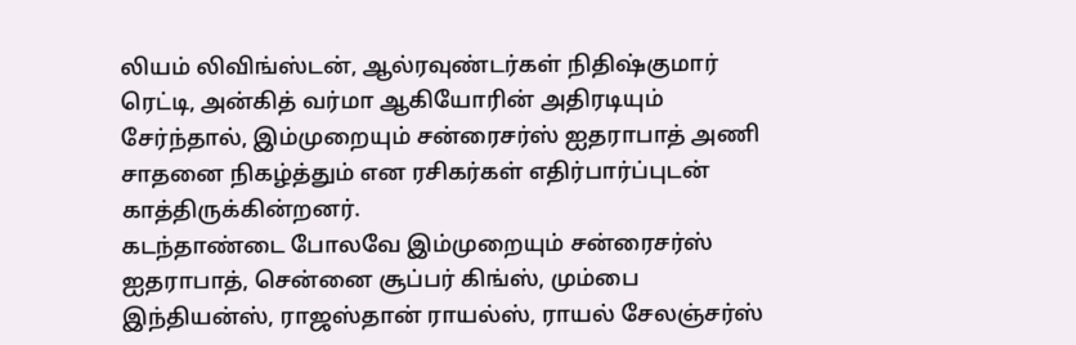லியம் லிவிங்ஸ்டன், ஆல்ரவுண்டர்கள் நிதிஷ்குமார் ரெட்டி, அன்கித் வர்மா ஆகியோரின் அதிரடியும் சேர்ந்தால், இம்முறையும் சன்ரைசர்ஸ் ஐதராபாத் அணி சாதனை நிகழ்த்தும் என ரசிகர்கள் எதிர்பார்ப்புடன் காத்திருக்கின்றனர்.
கடந்தாண்டை போலவே இம்முறையும் சன்ரைசர்ஸ் ஐதராபாத், சென்னை சூப்பர் கிங்ஸ், மும்பை இந்தியன்ஸ், ராஜஸ்தான் ராயல்ஸ், ராயல் சேலஞ்சர்ஸ்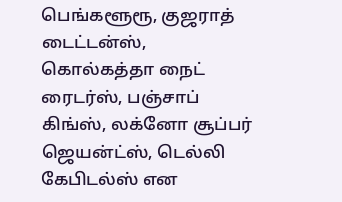பெங்களூரூ, குஜராத் டைட்டன்ஸ், கொல்கத்தா நைட் ரைடர்ஸ், பஞ்சாப் கிங்ஸ், லக்னோ சூப்பர் ஜெயன்ட்ஸ், டெல்லி கேபிடல்ஸ் என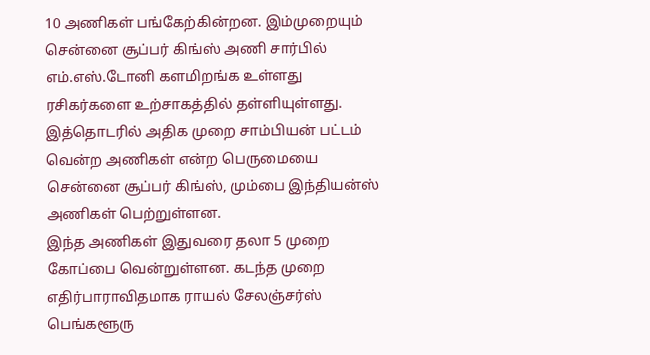10 அணிகள் பங்கேற்கின்றன. இம்முறையும் சென்னை சூப்பர் கிங்ஸ் அணி சார்பில் எம்.எஸ்.டோனி களமிறங்க உள்ளது ரசிகர்களை உற்சாகத்தில் தள்ளியுள்ளது. இத்தொடரில் அதிக முறை சாம்பியன் பட்டம் வென்ற அணிகள் என்ற பெருமையை சென்னை சூப்பர் கிங்ஸ், மும்பை இந்தியன்ஸ் அணிகள் பெற்றுள்ளன.
இந்த அணிகள் இதுவரை தலா 5 முறை கோப்பை வென்றுள்ளன. கடந்த முறை எதிர்பாராவிதமாக ராயல் சேலஞ்சர்ஸ் பெங்களூரு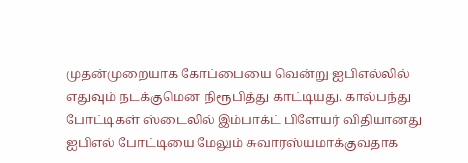முதன்முறையாக கோப்பையை வென்று ஐபிஎல்லில் எதுவும் நடக்குமென நிரூபித்து காட்டியது. கால்பந்து போட்டிகள் ஸ்டைலில் இம்பாக்ட் பிளேயர் விதியானது ஐபிஎல் போட்டியை மேலும் சுவாரஸ்யமாக்குவதாக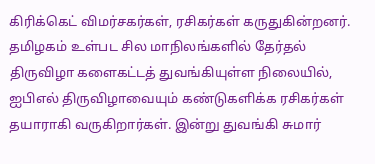கிரிக்கெட் விமர்சகர்கள், ரசிகர்கள் கருதுகின்றனர். தமிழகம் உள்பட சில மாநிலங்களில் தேர்தல் திருவிழா களைகட்டத் துவங்கியுள்ள நிலையில், ஐபிஎல் திருவிழாவையும் கண்டுகளிக்க ரசிகர்கள் தயாராகி வருகிறார்கள். இன்று துவங்கி சுமார்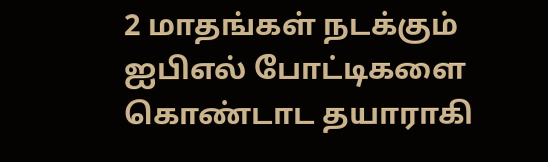2 மாதங்கள் நடக்கும் ஐபிஎல் போட்டிகளை கொண்டாட தயாராகி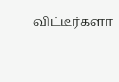விட்டீர்களா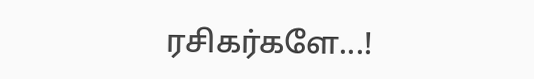ரசிகர்களே...!